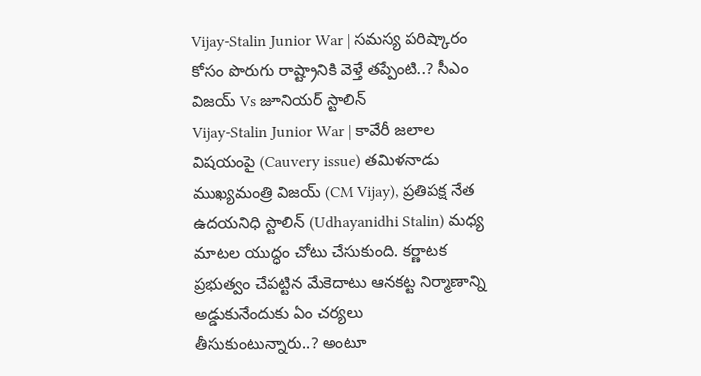Vijay-Stalin Junior War | సమస్య పరిష్కారం కోసం పొరుగు రాష్ట్రానికి వెళ్తే తప్పేంటి..? సీఎం విజయ్ Vs జూనియర్ స్టాలిన్
Vijay-Stalin Junior War | కావేరీ జలాల విషయంపై (Cauvery issue) తమిళనాడు ముఖ్యమంత్రి విజయ్ (CM Vijay), ప్రతిపక్ష నేత ఉదయనిధి స్టాలిన్ (Udhayanidhi Stalin) మధ్య మాటల యుద్ధం చోటు చేసుకుంది. కర్ణాటక ప్రభుత్వం చేపట్టిన మేకెదాటు ఆనకట్ట నిర్మాణాన్ని అడ్డుకునేందుకు ఏం చర్యలు తీసుకుంటున్నారు..? అంటూ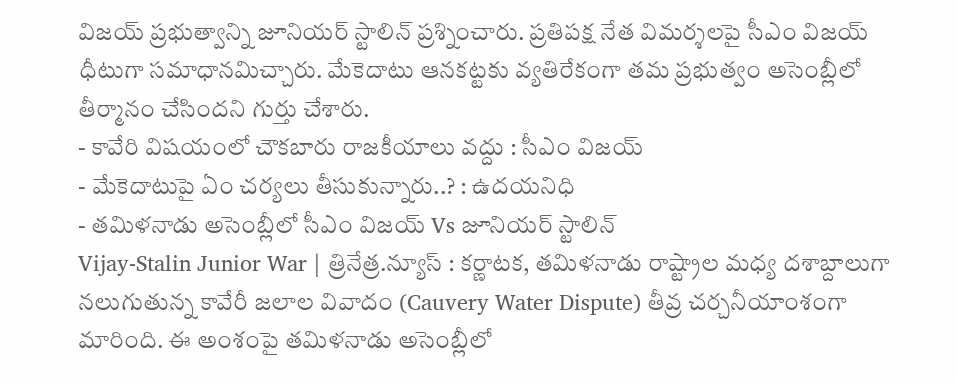విజయ్ ప్రభుత్వాన్ని జూనియర్ స్టాలిన్ ప్రశ్నించారు. ప్రతిపక్ష నేత విమర్శలపై సీఎం విజయ్ ధీటుగా సమాధానమిచ్చారు. మేకెదాటు ఆనకట్టకు వ్యతిరేకంగా తమ ప్రభుత్వం అసెంబ్లీలో తీర్మానం చేసిందని గుర్తు చేశారు.
- కావేరి విషయంలో చౌకబారు రాజకీయాలు వద్దు : సీఎం విజయ్
- మేకెదాటుపై ఏం చర్యలు తీసుకున్నారు..? : ఉదయనిధి
- తమిళనాడు అసెంబ్లీలో సీఎం విజయ్ Vs జూనియర్ స్టాలిన్
Vijay-Stalin Junior War | త్రినేత్ర.న్యూస్ : కర్ణాటక, తమిళనాడు రాష్ట్రాల మధ్య దశాబ్దాలుగా నలుగుతున్న కావేరీ జలాల వివాదం (Cauvery Water Dispute) తీవ్ర చర్చనీయాంశంగా మారింది. ఈ అంశంపై తమిళనాడు అసెంబ్లీలో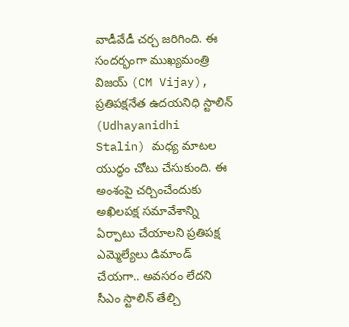వాడీవేడీ చర్చ జరిగింది. ఈ సందర్భంగా ముఖ్యమంత్రి విజయ్ (CM Vijay), ప్రతిపక్షనేత ఉదయనిధి స్టాలిన్ (Udhayanidhi Stalin) మధ్య మాటల యుద్ధం చోటు చేసుకుంది. ఈ అంశంపై చర్చించేందుకు అఖిలపక్ష సమావేశాన్ని ఏర్పాటు చేయాలని ప్రతిపక్ష ఎమ్మెల్యేలు డిమాండ్ చేయగా.. అవసరం లేదని సీఎం స్టాలిన్ తేల్చి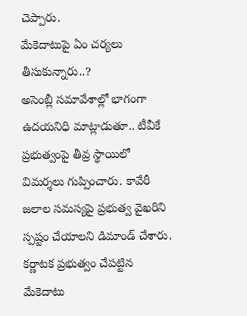చెప్పారు.
మేకెదాటుపై ఏం చర్యలు తీసుకున్నారు..?
అసెంబ్లీ సమావేశాల్లో భాగంగా ఉదయనిధి మాట్లాడుతూ.. టీవీకే ప్రభుత్వంపై తీవ్ర స్థాయిలో విమర్శలు గుప్పించారు. కావేరీ జలాల సమస్యపై ప్రభుత్వ వైఖరిని స్పష్టం చేయాలని డిమాండ్ చేశారు. కర్ణాటక ప్రభుత్వం చేపట్టిన మేకెదాటు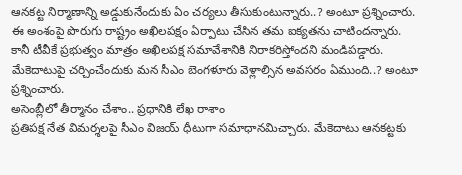ఆనకట్ట నిర్మాణాన్ని అడ్డుకునేందుకు ఏం చర్యలు తీసుకుంటున్నారు..? అంటూ ప్రశ్నించారు. ఈ అంశంపై పొరుగు రాష్ట్రం అఖిలపక్షం ఏర్పాటు చేసిన తమ ఐక్యతను చాటిందన్నారు. కానీ టీవీకే ప్రభుత్వం మాత్రం అఖిలపక్ష సమావేశానికి నిరాకరిస్తోందని మండిపడ్డారు. మేకెదాటుపై చర్చించేందుకు మన సీఎం బెంగళూరు వెళ్లాల్సిన అవసరం ఏముంది..? అంటూ ప్రశ్నించారు.
అసెంబ్లీలో తీర్మానం చేశాం.. ప్రధానికి లేఖ రాశాం
ప్రతిపక్ష నేత విమర్శలపై సీఎం విజయ్ ధీటుగా సమాధానమిచ్చారు. మేకెదాటు ఆనకట్టకు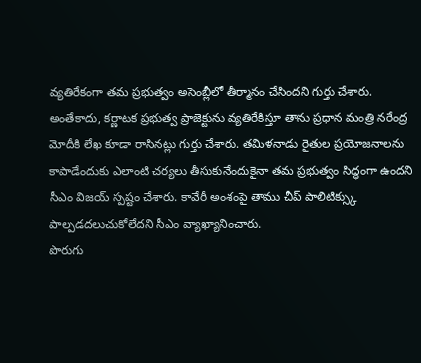వ్యతిరేకంగా తమ ప్రభుత్వం అసెంబ్లీలో తీర్మానం చేసిందని గుర్తు చేశారు. అంతేకాదు, కర్ణాటక ప్రభుత్వ ప్రాజెక్టును వ్యతిరేకిస్తూ తాను ప్రధాన మంత్రి నరేంద్ర మోదీకి లేఖ కూడా రాసినట్లు గుర్తు చేశారు. తమిళనాడు రైతుల ప్రయోజనాలను కాపాడేందుకు ఎలాంటి చర్యలు తీసుకునేందుకైనా తమ ప్రభుత్వం సిద్ధంగా ఉందని సీఎం విజయ్ స్పష్టం చేశారు. కావేరీ అంశంపై తాము చీప్ పాలిటిక్స్కు పాల్పడదలుచుకోలేదని సీఎం వ్యాఖ్యానించారు.
పొరుగు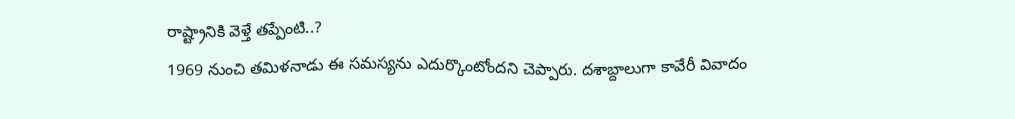రాష్ట్రానికి వెళ్తే తప్పేంటి..?
1969 నుంచి తమిళనాడు ఈ సమస్యను ఎదుర్కొంటోందని చెప్పారు. దశాబ్దాలుగా కావేరీ వివాదం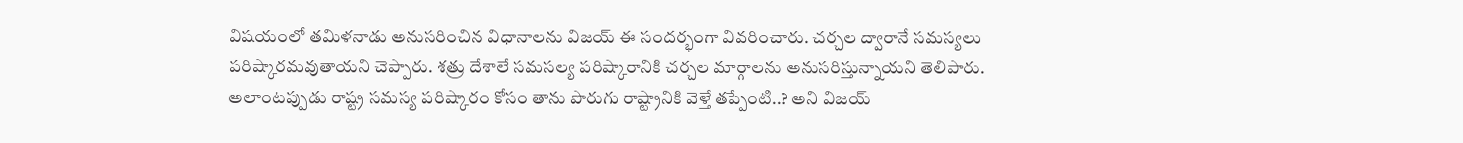విషయంలో తమిళనాడు అనుసరించిన విధానాలను విజయ్ ఈ సందర్భంగా వివరించారు. చర్చల ద్వారానే సమస్యలు పరిష్కారమవుతాయని చెప్పారు. శత్రు దేశాలే సమసల్య పరిష్కారానికి చర్చల మార్గాలను అనుసరిస్తున్నాయని తెలిపారు. అలాంటప్పుడు రాష్ట్ర సమస్య పరిష్కారం కోసం తాను పొరుగు రాష్ట్రానికి వెళ్తే తప్పేంటి..? అని విజయ్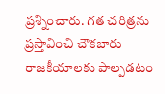ప్రశ్నించారు. గత చరిత్రను ప్రస్తావించి చౌకబారు రాజకీయాలకు పాల్పడటం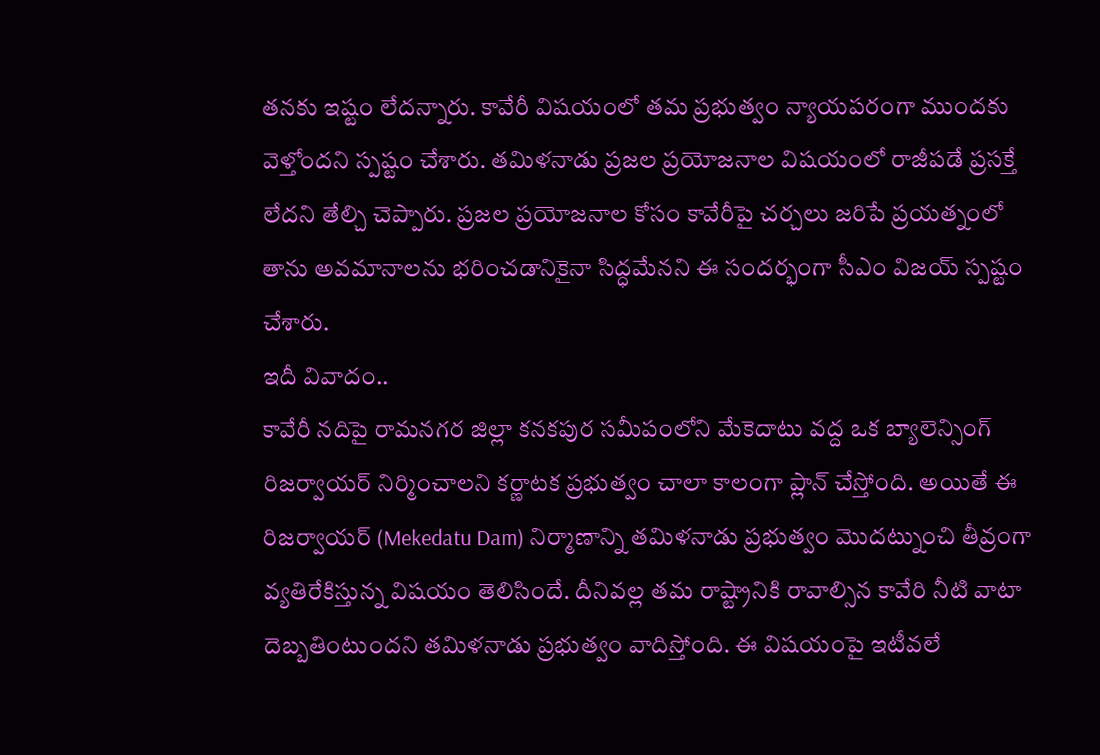తనకు ఇష్టం లేదన్నారు. కావేరీ విషయంలో తమ ప్రభుత్వం న్యాయపరంగా ముందకు వెళ్తోందని స్పష్టం చేశారు. తమిళనాడు ప్రజల ప్రయోజనాల విషయంలో రాజీపడే ప్రసక్తే లేదని తేల్చి చెప్పారు. ప్రజల ప్రయోజనాల కోసం కావేరీపై చర్చలు జరిపే ప్రయత్నంలో తాను అవమానాలను భరించడానికైనా సిద్ధమేనని ఈ సందర్భంగా సీఎం విజయ్ స్పష్టం చేశారు.
ఇదీ వివాదం..
కావేరీ నదిపై రామనగర జిల్లా కనకపుర సమీపంలోని మేకెదాటు వద్ద ఒక బ్యాలెన్సింగ్ రిజర్వాయర్ నిర్మించాలని కర్ణాటక ప్రభుత్వం చాలా కాలంగా ప్లాన్ చేస్తోంది. అయితే ఈ రిజర్వాయర్ (Mekedatu Dam) నిర్మాణాన్ని తమిళనాడు ప్రభుత్వం మొదట్నుంచి తీవ్రంగా వ్యతిరేకిస్తున్న విషయం తెలిసిందే. దీనివల్ల తమ రాష్ట్రానికి రావాల్సిన కావేరి నీటి వాటా దెబ్బతింటుందని తమిళనాడు ప్రభుత్వం వాదిస్తోంది. ఈ విషయంపై ఇటీవలే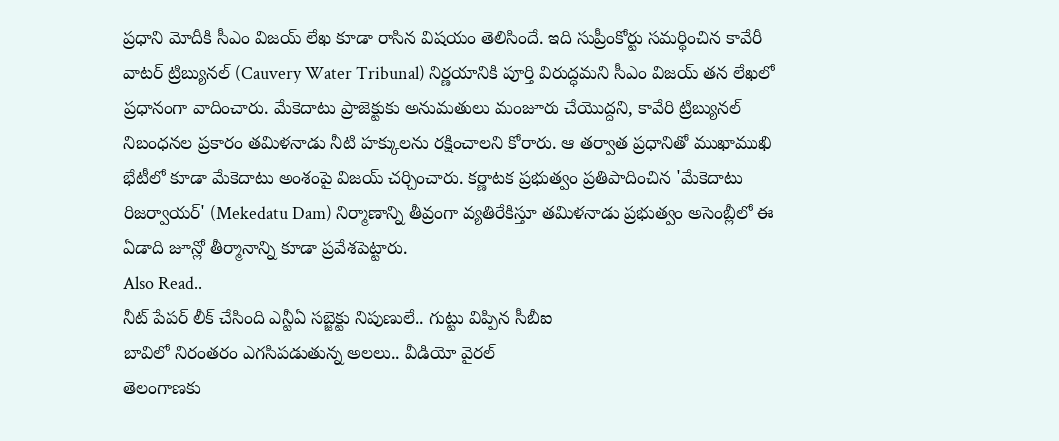ప్రధాని మోదీకి సీఎం విజయ్ లేఖ కూడా రాసిన విషయం తెలిసిందే. ఇది సుప్రీంకోర్టు సమర్థించిన కావేరీ వాటర్ ట్రిబ్యునల్ (Cauvery Water Tribunal) నిర్ణయానికి పూర్తి విరుద్ధమని సీఎం విజయ్ తన లేఖలో ప్రధానంగా వాదించారు. మేకెదాటు ప్రాజెక్టుకు అనుమతులు మంజూరు చేయొద్దని, కావేరి ట్రిబ్యునల్ నిబంధనల ప్రకారం తమిళనాడు నీటి హక్కులను రక్షించాలని కోరారు. ఆ తర్వాత ప్రధానితో ముఖాముఖి భేటీలో కూడా మేకెదాటు అంశంపై విజయ్ చర్చించారు. కర్ణాటక ప్రభుత్వం ప్రతిపాదించిన 'మేకెదాటు రిజర్వాయర్' (Mekedatu Dam) నిర్మాణాన్ని తీవ్రంగా వ్యతిరేకిస్తూ తమిళనాడు ప్రభుత్వం అసెంబ్లీలో ఈ ఏడాది జూన్లో తీర్మానాన్ని కూడా ప్రవేశపెట్టారు.
Also Read..
నీట్ పేపర్ లీక్ చేసింది ఎన్టీఏ సబ్జెక్టు నిపుణులే.. గుట్టు విప్పిన సీబీఐ
బావిలో నిరంతరం ఎగసిపడుతున్న అలలు.. వీడియో వైరల్
తెలంగాణకు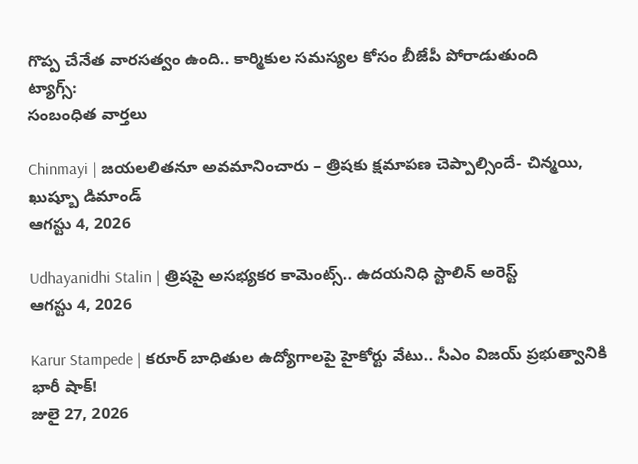గొప్ప చేనేత వారసత్వం ఉంది.. కార్మికుల సమస్యల కోసం బీజేపీ పోరాడుతుంది
ట్యాగ్స్:
సంబంధిత వార్తలు

Chinmayi | జయలలితనూ అవమానించారు – త్రిషకు క్షమాపణ చెప్పాల్సిందే- చిన్మయి, ఖుష్బూ డిమాండ్
ఆగస్టు 4, 2026

Udhayanidhi Stalin | త్రిషపై అసభ్యకర కామెంట్స్.. ఉదయనిధి స్టాలిన్ అరెస్ట్
ఆగస్టు 4, 2026

Karur Stampede | కరూర్ బాధితుల ఉద్యోగాలపై హైకోర్టు వేటు.. సీఎం విజయ్ ప్రభుత్వానికి భారీ షాక్!
జులై 27, 2026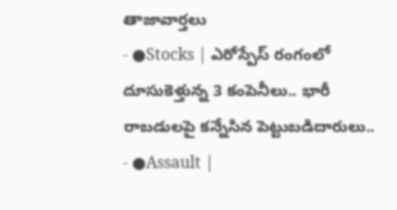తాజావార్తలు
- ●Stocks | ఎరోస్పేస్ రంగంలో దూసుకెళ్తున్న 3 కంపెనీలు.. భారీ రాబడులపై కన్నేసిన పెట్టుబడిదారులు..
- ●Assault |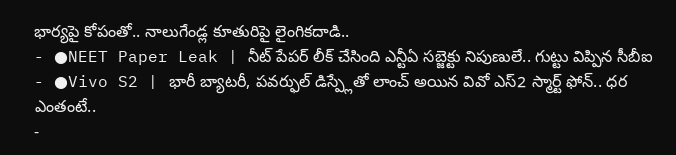భార్యపై కోపంతో.. నాలుగేండ్ల కూతురిపై లైంగికదాడి..
- ●NEET Paper Leak | నీట్ పేపర్ లీక్ చేసింది ఎన్టీఏ సబ్జెక్టు నిపుణులే.. గుట్టు విప్పిన సీబీఐ
- ●Vivo S2 | భారీ బ్యాటరీ, పవర్ఫుల్ డిస్ప్లేతో లాంచ్ అయిన వివో ఎస్2 స్మార్ట్ ఫోన్.. ధర ఎంతంటే..
-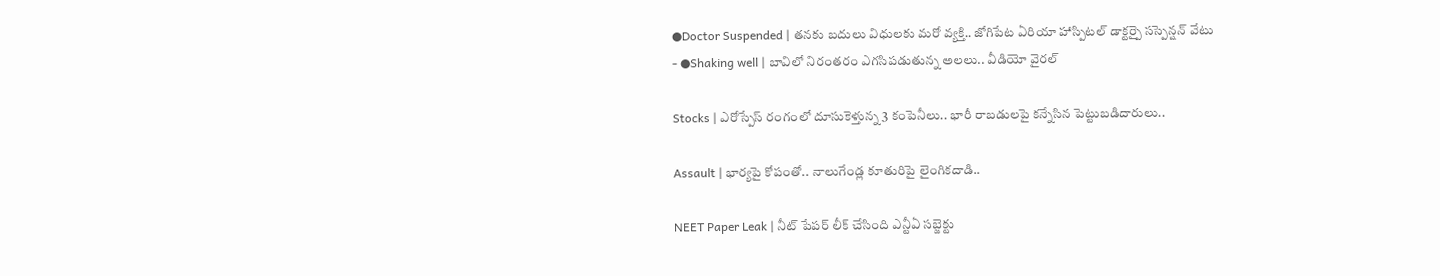●Doctor Suspended | తనకు బదులు విధులకు మరో వ్యక్తి.. జోగిపేట ఏరియా హాస్పిటల్ డాక్టర్పై సస్పెన్షన్ వేటు
- ●Shaking well | బావిలో నిరంతరం ఎగసిపడుతున్న అలలు.. వీడియో వైరల్

Stocks | ఎరోస్పేస్ రంగంలో దూసుకెళ్తున్న 3 కంపెనీలు.. భారీ రాబడులపై కన్నేసిన పెట్టుబడిదారులు..

Assault | భార్యపై కోపంతో.. నాలుగేండ్ల కూతురిపై లైంగికదాడి..

NEET Paper Leak | నీట్ పేపర్ లీక్ చేసింది ఎన్టీఏ సబ్జెక్టు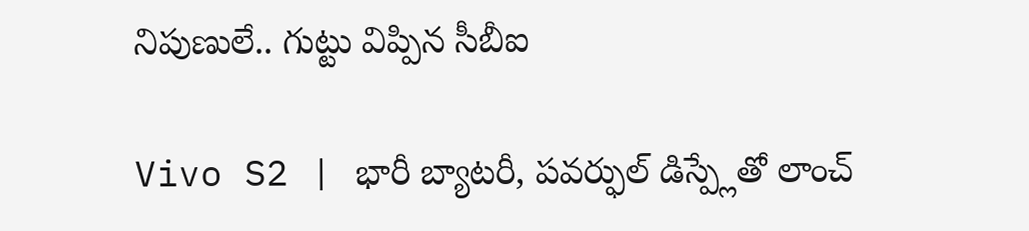నిపుణులే.. గుట్టు విప్పిన సీబీఐ

Vivo S2 | భారీ బ్యాటరీ, పవర్ఫుల్ డిస్ప్లేతో లాంచ్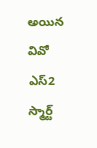అయిన వివో ఎస్2 స్మార్ట్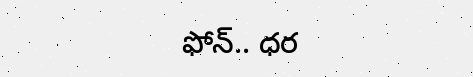ఫోన్.. ధర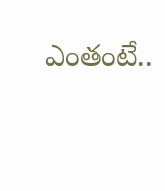ఎంతంటే..